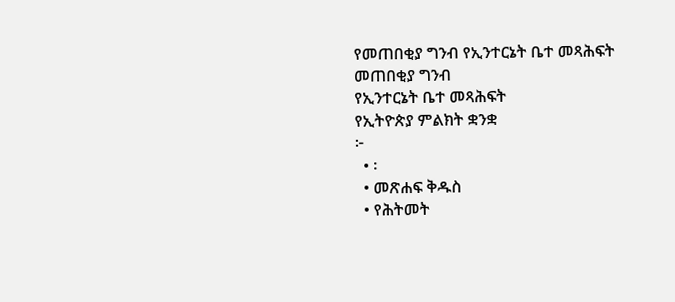የመጠበቂያ ግንብ የኢንተርኔት ቤተ መጻሕፍት
መጠበቂያ ግንብ
የኢንተርኔት ቤተ መጻሕፍት
የኢትዮጵያ ምልክት ቋንቋ
፦
  • ፡
  • መጽሐፍ ቅዱስ
  • የሕትመት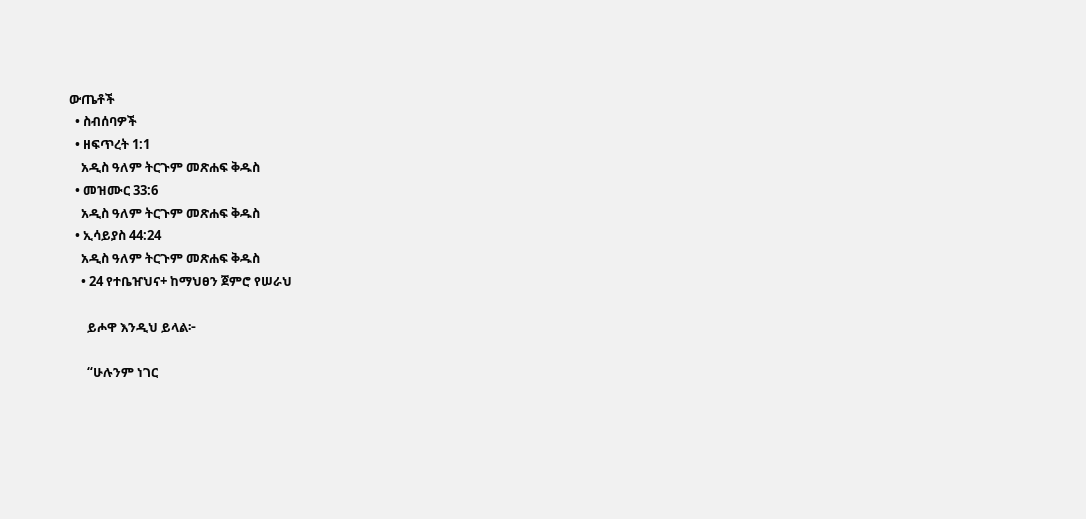ውጤቶች
  • ስብሰባዎች
  • ዘፍጥረት 1:1
    አዲስ ዓለም ትርጉም መጽሐፍ ቅዱስ
  • መዝሙር 33:6
    አዲስ ዓለም ትርጉም መጽሐፍ ቅዱስ
  • ኢሳይያስ 44:24
    አዲስ ዓለም ትርጉም መጽሐፍ ቅዱስ
    • 24 የተቤዠህና+ ከማህፀን ጀምሮ የሠራህ

      ይሖዋ እንዲህ ይላል፦

      “ሁሉንም ነገር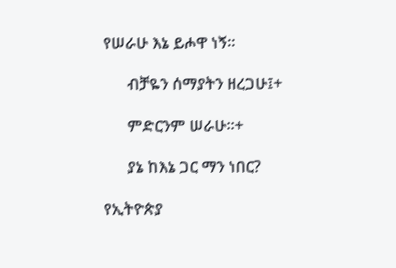የሠራሁ እኔ ይሖዋ ነኝ።

      ብቻዬን ሰማያትን ዘረጋሁ፤+

      ምድርንም ሠራሁ።+

      ያኔ ከእኔ ጋር ማን ነበር?

የኢትዮጵያ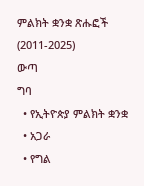ምልክት ቋንቋ ጽሑፎች (2011-2025)
ውጣ
ግባ
  • የኢትዮጵያ ምልክት ቋንቋ
  • አጋራ
  • የግል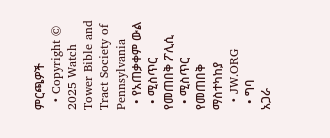ምርጫዎች
  • Copyright © 2025 Watch Tower Bible and Tract Society of Pennsylvania
  • የአጠቃቀም ውል
  • ሚስጥር የመጠበቅ ፖሊሲ
  • ሚስጥር የመጠበቅ ማስተካከያ
  • JW.ORG
  • ግባ
አጋራ